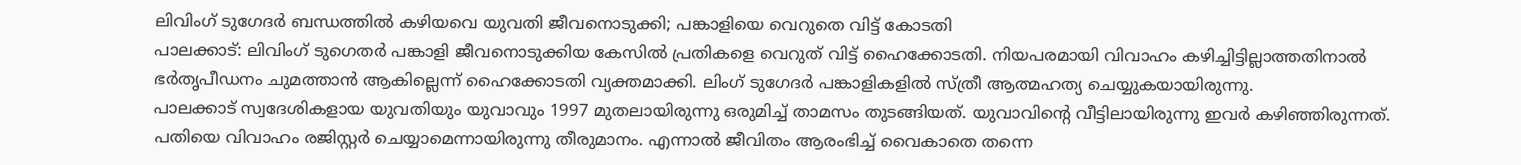ലിവിംഗ് ടുഗേദർ ബന്ധത്തിൽ കഴിയവെ യുവതി ജീവനൊടുക്കി; പങ്കാളിയെ വെറുതെ വിട്ട് കോടതി
പാലക്കാട്: ലിവിംഗ് ടുഗെതർ പങ്കാളി ജീവനൊടുക്കിയ കേസിൽ പ്രതികളെ വെറുത് വിട്ട് ഹൈക്കോടതി. നിയപരമായി വിവാഹം കഴിച്ചിട്ടില്ലാത്തതിനാൽ ഭർതൃപീഡനം ചുമത്താൻ ആകില്ലെന്ന് ഹൈക്കോടതി വ്യക്തമാക്കി. ലിംഗ് ടുഗേദർ പങ്കാളികളിൽ സ്ത്രീ ആത്മഹത്യ ചെയ്യുകയായിരുന്നു.
പാലക്കാട് സ്വദേശികളായ യുവതിയും യുവാവും 1997 മുതലായിരുന്നു ഒരുമിച്ച് താമസം തുടങ്ങിയത്. യുവാവിന്റെ വീട്ടിലായിരുന്നു ഇവർ കഴിഞ്ഞിരുന്നത്. പതിയെ വിവാഹം രജിസ്റ്റർ ചെയ്യാമെന്നായിരുന്നു തീരുമാനം. എന്നാൽ ജീവിതം ആരംഭിച്ച് വൈകാതെ തന്നെ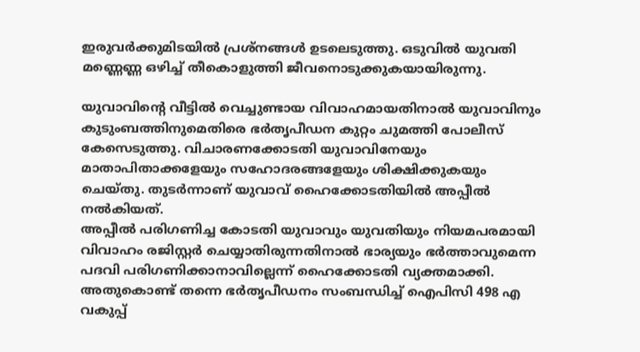ഇരുവർക്കുമിടയിൽ പ്രശ്നങ്ങൾ ഉടലെടുത്തു. ഒടുവിൽ യുവതി മണ്ണെണ്ണ ഒഴിച്ച് തീകൊളുത്തി ജീവനൊടുക്കുകയായിരുന്നു.

യുവാവിന്റെ വീട്ടിൽ വെച്ചുണ്ടായ വിവാഹമായതിനാൽ യുവാവിനും കുടുംബത്തിനുമെതിരെ ഭർതൃപീഡന കുറ്റം ചുമത്തി പോലീസ് കേസെടുത്തു. വിചാരണക്കോടതി യുവാവിനേയും മാതാപിതാക്കളേയും സഹോദരങ്ങളേയും ശിക്ഷിക്കുകയും ചെയ്തു. തുടർന്നാണ് യുവാവ് ഹൈക്കോടതിയിൽ അപ്പീൽ നൽകിയത്.
അപ്പീൽ പരിഗണിച്ച കോടതി യുവാവും യുവതിയും നിയമപരമായി വിവാഹം രജിസ്റ്റർ ചെയ്യാതിരുന്നതിനാൽ ഭാര്യയും ഭർത്താവുമെന്ന പദവി പരിഗണിക്കാനാവില്ലെന്ന് ഹൈക്കോടതി വ്യക്തമാക്കി. അതുകൊണ്ട് തന്നെ ഭർതൃപീഡനം സംബന്ധിച്ച് ഐപിസി 498 എ വകുപ്പ്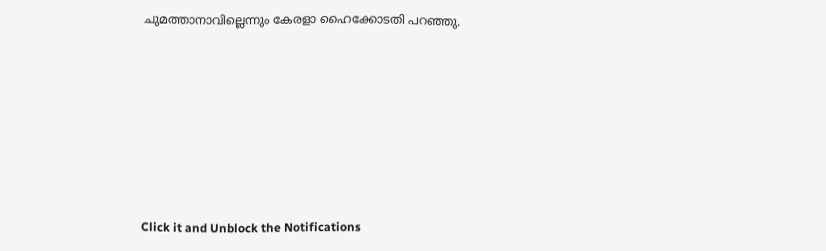ചുമത്താനാവില്ലെന്നും കേരളാ ഹൈക്കോടതി പറഞ്ഞു.












Click it and Unblock the Notifications